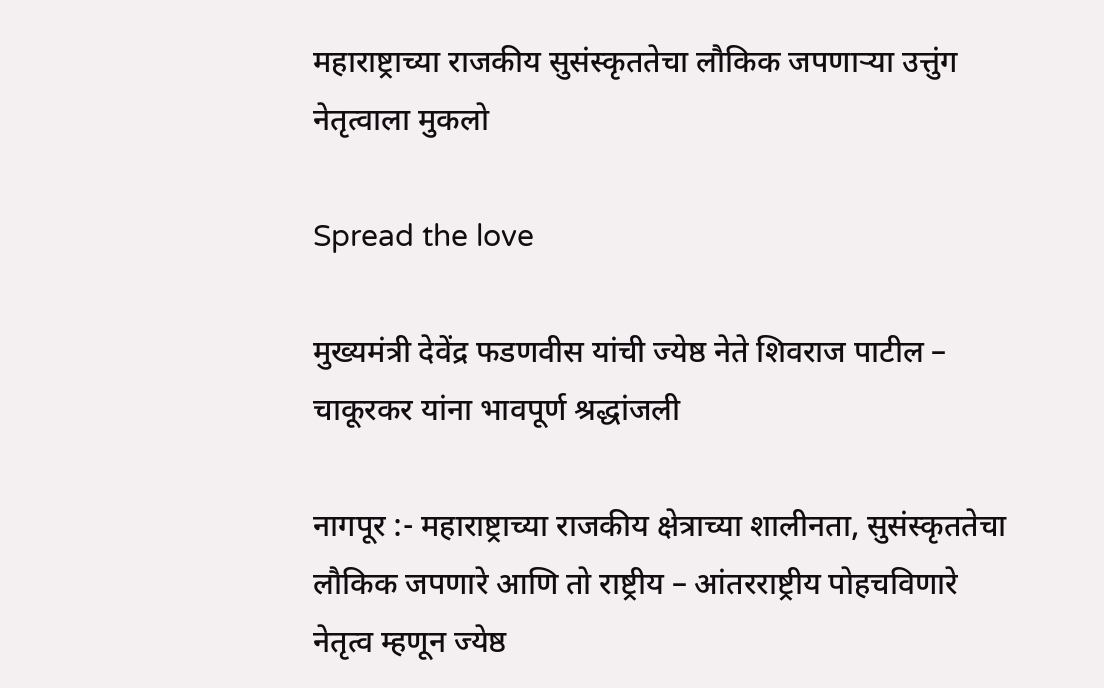महाराष्ट्राच्या राजकीय सुसंस्कृततेचा लौकिक जपणाऱ्या उत्तुंग नेतृत्वाला मुकलो

Spread the love

मुख्यमंत्री देवेंद्र फडणवीस यांची ज्येष्ठ नेते शिवराज पाटील – चाकूरकर यांना भावपूर्ण श्रद्धांजली

नागपूर :- महाराष्ट्राच्या राजकीय क्षेत्राच्या शालीनता, सुसंस्कृततेचा लौकिक जपणारे आणि तो राष्ट्रीय – आंतरराष्ट्रीय पोहचविणारे नेतृत्व म्हणून ज्येष्ठ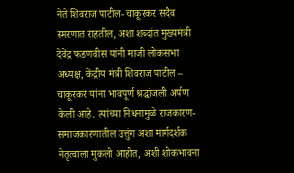नेते शिवराज पाटील- चाकूरकर सदैव स्मरणात राहतील, अशा शब्दांत मुख्यमंत्री देवेंद्र फडणवीस यांनी माजी लोकसभा अध्यक्ष, केंद्रीय मंत्री शिवराज पाटील – चाकूरकर यांना भावपूर्ण श्रद्धांजली अर्पण केली आहे. त्यांच्या निधनामुळे राजकारण- समाजकारणातील उत्तुंग अशा मार्गदर्शक नेतृत्वाला मुकलो आहोत, अशी शोकभावना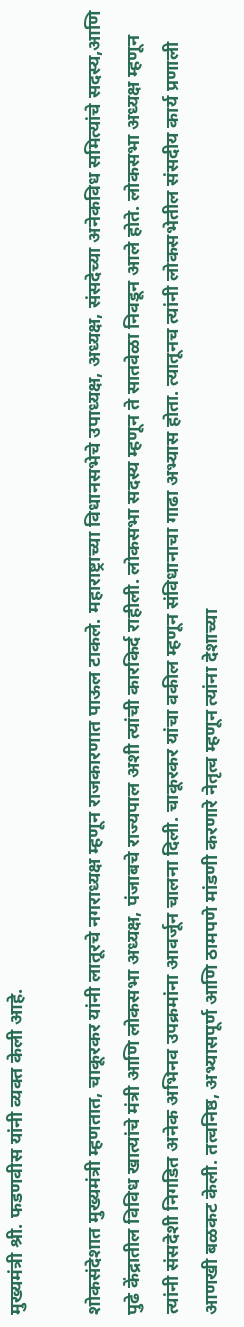मुख्यमंत्री श्री. फडणवीस यांनी व्यक्त केली आहे.

शोकसंदेशात मुख्यमंत्री म्हणतात, चाकूरकर यांनी लातूरचे नगराध्यक्ष म्हणून राजकारणात पाऊल टाकले. महाराष्ट्राच्या विधानसभेचे उपाध्यक्ष, अध्यक्ष, संसदेच्या अनेकविध समित्यांचे सदस्य,आणि पुढे केंद्रातील विविध खात्यांचे मंत्री आणि लोकसभा अध्यक्ष, पंजाबचे राज्यपाल अशी त्यांची कारकिर्द राहीली. लोकसभा सदस्य म्हणून ते सातवेळा निवडून आले होते. लोकसभा अध्यक्ष म्हणून त्यांनी संसदेशी निगडित अनेक अभिनव उपक्रमांना आवर्जून चालना दिली. चाकूरकर यांचा वकील म्हणून संविधानाचा गाढा अभ्यास होता. त्यातूनच त्यांनी लोकसभेतील संसदीय कार्य प्रणाली आणखी बळकट केली. तत्वनिष्ठ, अभ्यासपूर्ण आणि ठामपणे मांडणी करणारे नेतृत्व म्हणून त्यांना देशाच्या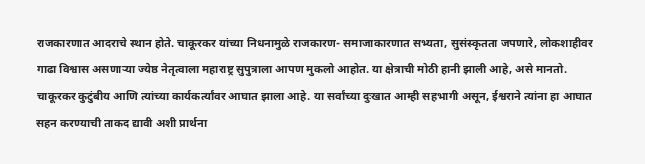राजकारणात आदराचे स्थान होते. चाकूरकर यांच्या निधनामुळे राजकारण- समाजाकारणात सभ्यता, सुसंस्कृतता जपणारे, लोकशाहीवर गाढा विश्वास असणाऱ्या ज्येष्ठ नेतृत्वाला महाराष्ट्र सुपुत्राला आपण मुकलो आहोत. या क्षेत्राची मोठी हानी झाली आहे, असे मानतो. चाकूरकर कुटुंबीय आणि त्यांच्या कार्यकर्त्यांवर आघात झाला आहे. या सर्वांच्या दुःखात आम्ही सहभागी असून, ईश्वराने त्यांना हा आघात सहन करण्याची ताकद द्यावी अशी प्रार्थना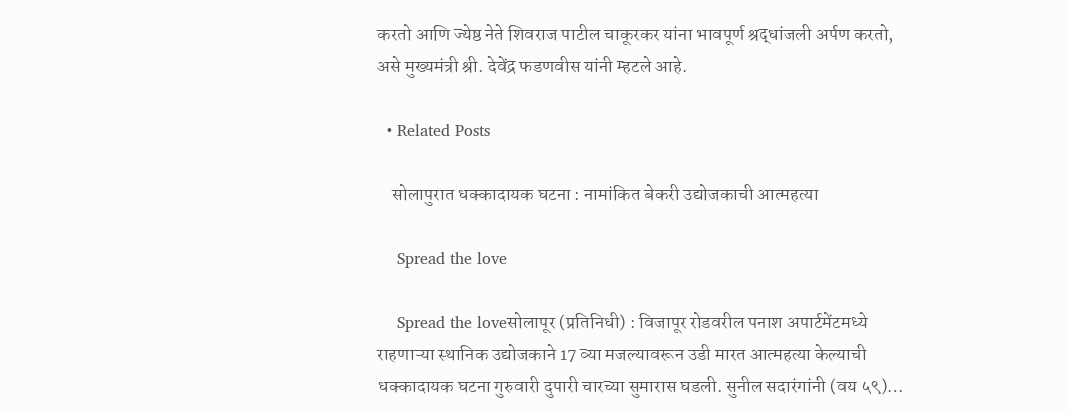करतो आणि ज्येष्ठ नेते शिवराज पाटील चाकूरकर यांना भावपूर्ण श्रद्धांजली अर्पण करतो, असे मुख्यमंत्री श्री. देवेंद्र फडणवीस यांनी म्हटले आहे.

  • Related Posts

    सोलापुरात धक्कादायक घटना : नामांकित बेकरी उद्योजकाची आत्महत्या

    Spread the love

    Spread the loveसोलापूर (प्रतिनिधी) : विजापूर रोडवरील पनाश अपार्टमेंटमध्ये राहणाऱ्या स्थानिक उद्योजकाने 17 व्या मजल्यावरून उडी मारत आत्महत्या केल्याची धक्कादायक घटना गुरुवारी दुपारी चारच्या सुमारास घडली. सुनील सदारंगांनी (वय ५९)…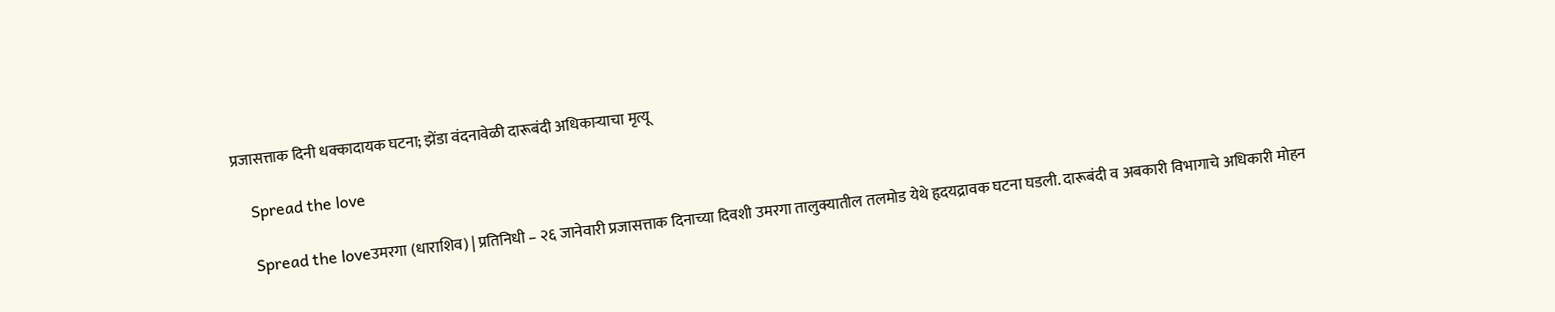प्रजासत्ताक दिनी धक्कादायक घटना; झेंडा वंदनावेळी दारूबंदी अधिकाऱ्याचा मृत्यू

    Spread the love

    Spread the loveउमरगा (धाराशिव) | प्रतिनिधी – २६ जानेवारी प्रजासत्ताक दिनाच्या दिवशी उमरगा तालुक्यातील तलमोड येथे हृदयद्रावक घटना घडली. दारूबंदी व अबकारी विभागाचे अधिकारी मोहन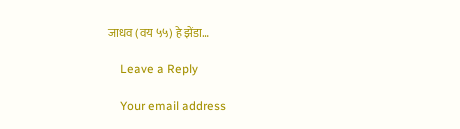जाधव (वय ५५) हे झेंडा…

    Leave a Reply

    Your email address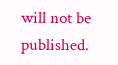will not be published.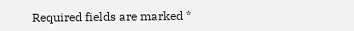Required fields are marked *